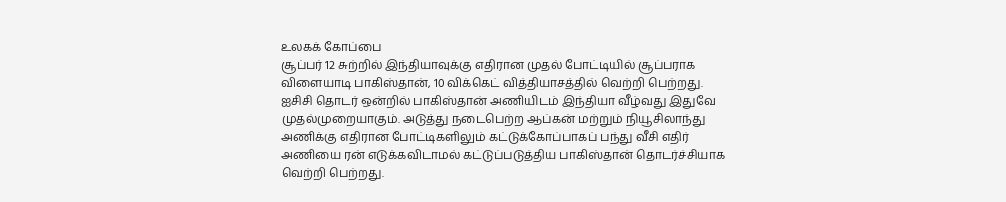உலகக் கோப்பை
சூப்பர் 12 சுற்றில் இந்தியாவுக்கு எதிரான முதல் போட்டியில் சூப்பராக விளையாடி பாகிஸ்தான், 10 விக்கெட் வித்தியாசத்தில் வெற்றி பெற்றது. ஐசிசி தொடர் ஒன்றில் பாகிஸ்தான் அணியிடம் இந்தியா வீழ்வது இதுவே முதல்முறையாகும். அடுத்து நடைபெற்ற ஆப்கன் மற்றும் நியூசிலாந்து அணிக்கு எதிரான போட்டிகளிலும் கட்டுக்கோப்பாகப் பந்து வீசி எதிர் அணியை ரன் எடுக்கவிடாமல் கட்டுப்படுத்திய பாகிஸ்தான் தொடர்ச்சியாக வெற்றி பெற்றது.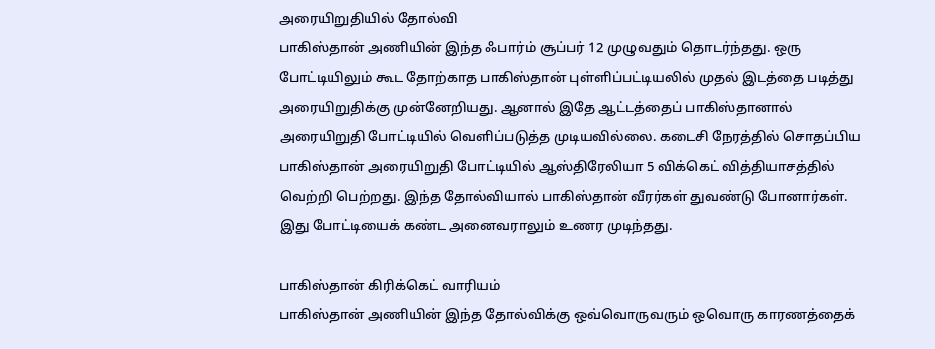அரையிறுதியில் தோல்வி
பாகிஸ்தான் அணியின் இந்த ஃபார்ம் சூப்பர் 12 முழுவதும் தொடர்ந்தது. ஒரு போட்டியிலும் கூட தோற்காத பாகிஸ்தான் புள்ளிப்பட்டியலில் முதல் இடத்தை படித்து அரையிறுதிக்கு முன்னேறியது. ஆனால் இதே ஆட்டத்தைப் பாகிஸ்தானால் அரையிறுதி போட்டியில் வெளிப்படுத்த முடியவில்லை. கடைசி நேரத்தில் சொதப்பிய பாகிஸ்தான் அரையிறுதி போட்டியில் ஆஸ்திரேலியா 5 விக்கெட் வித்தியாசத்தில் வெற்றி பெற்றது. இந்த தோல்வியால் பாகிஸ்தான் வீரர்கள் துவண்டு போனார்கள். இது போட்டியைக் கண்ட அனைவராலும் உணர முடிந்தது.

பாகிஸ்தான் கிரிக்கெட் வாரியம்
பாகிஸ்தான் அணியின் இந்த தோல்விக்கு ஒவ்வொருவரும் ஒவொரு காரணத்தைக்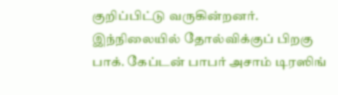குறிப்பிட்டு வருகின்றனர். இந்நிலையில் தோல்விக்குப் பிறகு பாக். கேப்டன் பாபர் அசாம் டிரஸிங்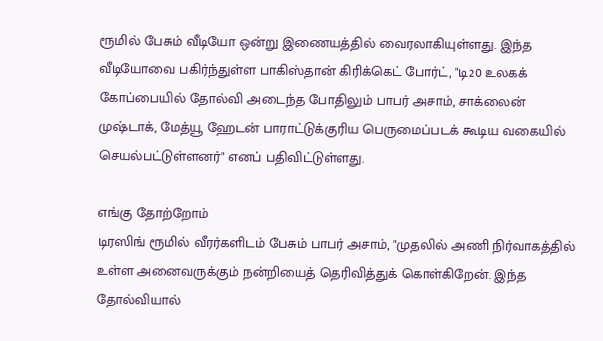ரூமில் பேசும் வீடியோ ஒன்று இணையத்தில் வைரலாகியுள்ளது. இந்த வீடியோவை பகிர்ந்துள்ள பாகிஸ்தான் கிரிக்கெட் போர்ட், "டி20 உலகக் கோப்பையில் தோல்வி அடைந்த போதிலும் பாபர் அசாம், சாக்லைன் முஷ்டாக், மேத்யூ ஹேடன் பாராட்டுக்குரிய பெருமைப்படக் கூடிய வகையில் செயல்பட்டுள்ளனர்" எனப் பதிவிட்டுள்ளது.

எங்கு தோற்றோம்
டிரஸிங் ரூமில் வீரர்களிடம் பேசும் பாபர் அசாம், "முதலில் அணி நிர்வாகத்தில் உள்ள அனைவருக்கும் நன்றியைத் தெரிவித்துக் கொள்கிறேன். இந்த தோல்வியால்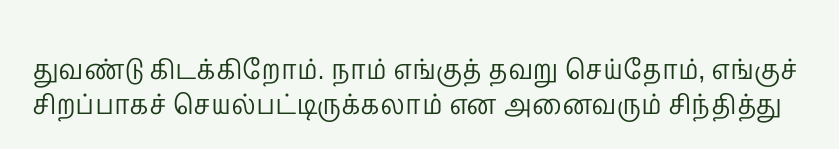துவண்டு கிடக்கிறோம். நாம் எங்குத் தவறு செய்தோம், எங்குச் சிறப்பாகச் செயல்பட்டிருக்கலாம் என அனைவரும் சிந்தித்து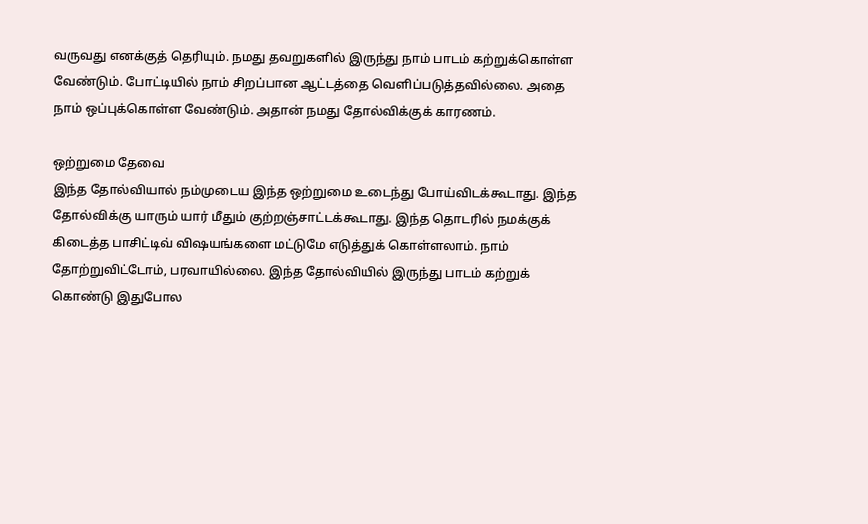வருவது எனக்குத் தெரியும். நமது தவறுகளில் இருந்து நாம் பாடம் கற்றுக்கொள்ள வேண்டும். போட்டியில் நாம் சிறப்பான ஆட்டத்தை வெளிப்படுத்தவில்லை. அதை நாம் ஒப்புக்கொள்ள வேண்டும். அதான் நமது தோல்விக்குக் காரணம்.

ஒற்றுமை தேவை
இந்த தோல்வியால் நம்முடைய இந்த ஒற்றுமை உடைந்து போய்விடக்கூடாது. இந்த தோல்விக்கு யாரும் யார் மீதும் குற்றஞ்சாட்டக்கூடாது. இந்த தொடரில் நமக்குக் கிடைத்த பாசிட்டிவ் விஷயங்களை மட்டுமே எடுத்துக் கொள்ளலாம். நாம் தோற்றுவிட்டோம், பரவாயில்லை. இந்த தோல்வியில் இருந்து பாடம் கற்றுக் கொண்டு இதுபோல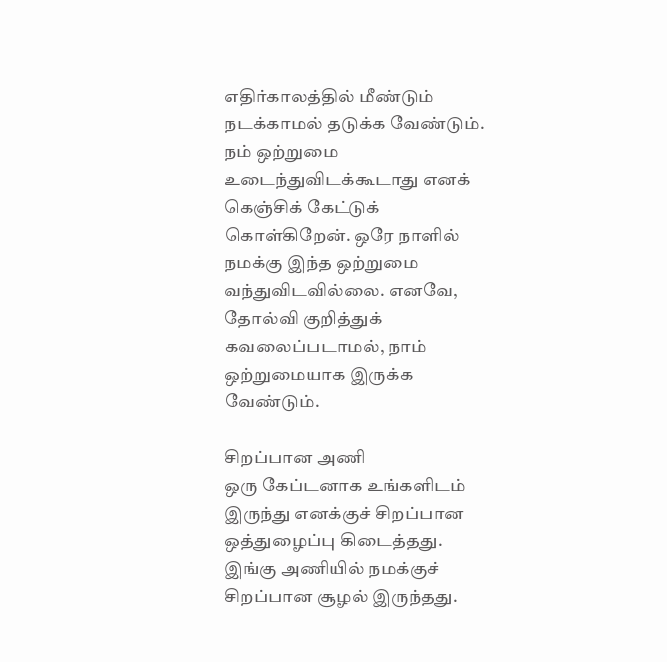எதிர்காலத்தில் மீண்டும் நடக்காமல் தடுக்க வேண்டும். நம் ஒற்றுமை உடைந்துவிடக்கூடாது எனக் கெஞ்சிக் கேட்டுக் கொள்கிறேன். ஒரே நாளில் நமக்கு இந்த ஒற்றுமை வந்துவிடவில்லை. எனவே, தோல்வி குறித்துக் கவலைப்படாமல், நாம் ஒற்றுமையாக இருக்க வேண்டும்.

சிறப்பான அணி
ஒரு கேப்டனாக உங்களிடம் இருந்து எனக்குச் சிறப்பான ஒத்துழைப்பு கிடைத்தது. இங்கு அணியில் நமக்குச் சிறப்பான சூழல் இருந்தது.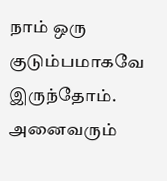நாம் ஒரு குடும்பமாகவே இருந்தோம். அனைவரும்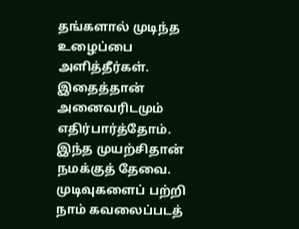தங்களால் முடிந்த உழைப்பை அளித்தீர்கள். இதைத்தான் அனைவரிடமும் எதிர்பார்த்தோம். இந்த முயற்சிதான் நமக்குத் தேவை. முடிவுகளைப் பற்றி நாம் கவலைப்படத்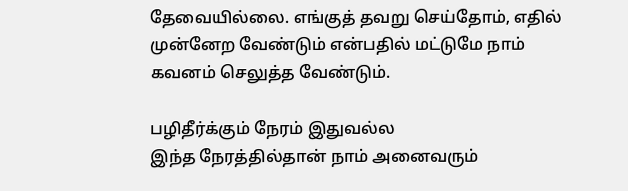தேவையில்லை. எங்குத் தவறு செய்தோம், எதில் முன்னேற வேண்டும் என்பதில் மட்டுமே நாம் கவனம் செலுத்த வேண்டும்.

பழிதீர்க்கும் நேரம் இதுவல்ல
இந்த நேரத்தில்தான் நாம் அனைவரும்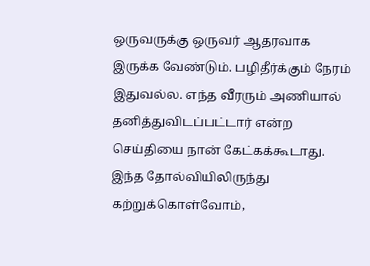ஒருவருக்கு ஒருவர் ஆதரவாக இருக்க வேண்டும். பழிதீர்க்கும் நேரம் இதுவல்ல. எந்த வீரரும் அணியால் தனித்துவிடப்பட்டார் என்ற செய்தியை நான் கேட்கக்கூடாது. இந்த தோல்வியிலிருந்து கற்றுக்கொள்வோம்,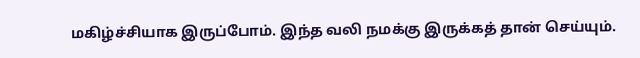மகிழ்ச்சியாக இருப்போம். இந்த வலி நமக்கு இருக்கத் தான் செய்யும்.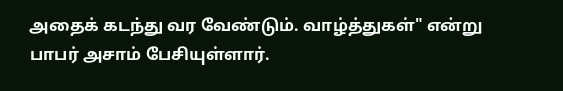அதைக் கடந்து வர வேண்டும். வாழ்த்துகள்" என்று பாபர் அசாம் பேசியுள்ளார்.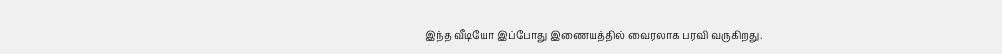இந்த வீடியோ இப்போது இணையத்தில் வைரலாக பரவி வருகிறது.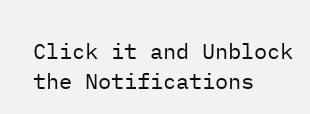Click it and Unblock the Notifications